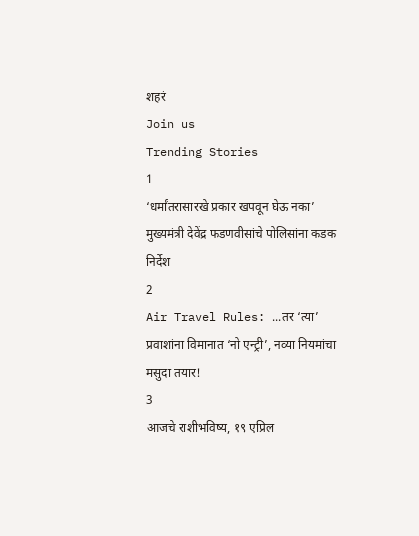शहरं
Join us
Trending Stories
1
‘धर्मांतरासारखे प्रकार खपवून घेऊ नका’ मुख्यमंत्री देवेंद्र फडणवीसांचे पोलिसांना कडक निर्देश
2
Air Travel Rules: ...तर ‘त्या’ प्रवाशांना विमानात ‘नो एन्ट्री’, नव्या नियमांचा मसुदा तयार!
3
आजचे राशीभविष्य, १९ एप्रिल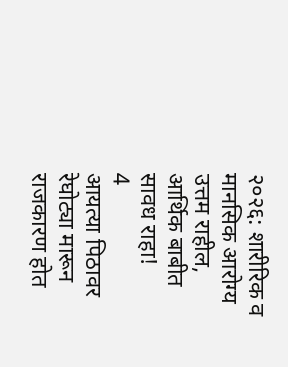२०२६: शारीरिक व मानसिक आरोग्य उत्तम राहील, आर्थिक बाबीत सावध राहा!
4
आयत्या पिठावर रेघोट्या मारून राजकारण होत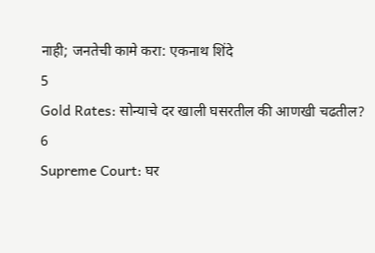नाही; जनतेची कामे करा: एकनाथ शिंदे
5
Gold Rates: सोन्याचे दर खाली घसरतील की आणखी चढतील?
6
Supreme Court: घर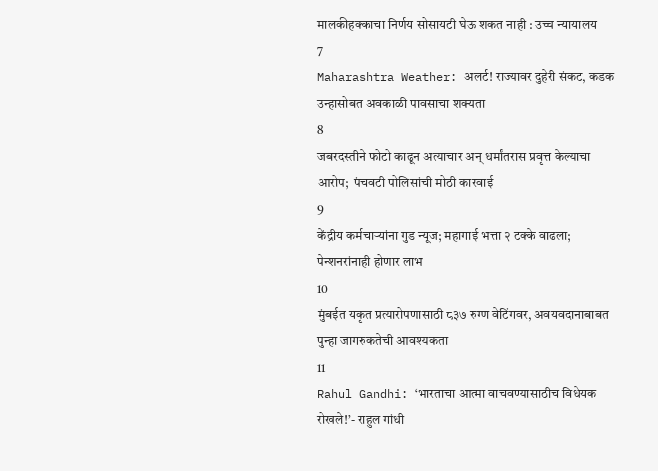मालकीहक्काचा निर्णय सोसायटी घेऊ शकत नाही : उच्च न्यायालय
7
Maharashtra Weather: अलर्ट! राज्यावर दुहेरी संकट, कडक उन्हासोबत अवकाळी पावसाचा शक्यता
8
जबरदस्तीने फोटो काढून अत्याचार अन् धर्मांतरास प्रवृत्त केल्याचा आरोप;  पंचवटी पोलिसांची मोठी कारवाई
9
केंद्रीय कर्मचाऱ्यांना गुड न्यूज; महागाई भत्ता २ टक्के वाढला; पेन्शनरांनाही होणार लाभ
10
मुंबईत यकृत प्रत्यारोपणासाठी ८३७ रुग्ण वेटिंगवर, अवयवदानाबाबत पुन्हा जागरुकतेची आवश्यकता
11
Rahul Gandhi: ‘भारताचा आत्मा वाचवण्यासाठीच विधेयक रोखले!’- राहुल गांधी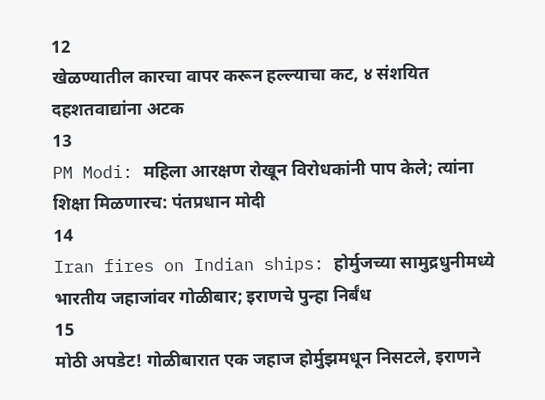12
खेळण्यातील कारचा वापर करून हल्ल्याचा कट, ४ संशयित दहशतवाद्यांना अटक
13
PM Modi: महिला आरक्षण रोखून विरोधकांनी पाप केले; त्यांना शिक्षा मिळणारच: पंतप्रधान मोदी
14
Iran fires on Indian ships: होर्मुजच्या सामुद्रधुनीमध्ये भारतीय जहाजांवर गोळीबार; इराणचे पुन्हा निर्बंध
15
मोठी अपडेट! गोळीबारात एक जहाज होर्मुझमधून निसटले, इराणने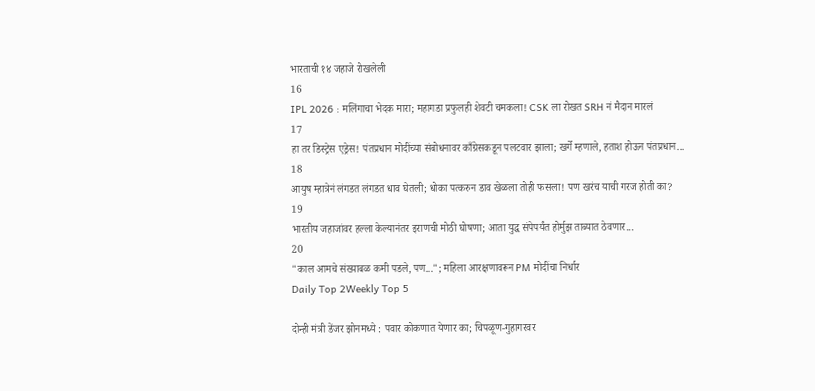भारताची १४ जहाजे रोखलेली
16
IPL 2026 : मलिंगाचा भेदक मारा; महागडा प्रफुलही शेवटी चमकला! CSK ला रोखत SRH नं मैदान मारलं
17
हा तर डिस्ट्रेस एड्रेस! पंतप्रधान मोदींच्या संबोधनावर काँग्रेसकडून पलटवार झाला; खर्गे म्हणाले, हताश होऊन पंतप्रधान...
18
आयुष म्हात्रेनं लंगडत लंगडत धाव घेतली; धोका पत्करुन डाव खेळला तोही फसला! पण खरंच याची गरज होती का?
19
भारतीय जहाजांवर हल्ला केल्यानंतर इराणची मोठी घोषणा; आता युद्ध संपेपर्यंत होर्मुझ ताब्यात ठेवणार...
20
"काल आमचे संख्याबळ कमी पडले, पण..."; महिला आरक्षणावरून PM मोदींचा निर्धार
Daily Top 2Weekly Top 5

दोन्ही मंत्री डेंजर झोनमध्ये : पवार कोकणात येणार का; चिपळूण-गुहागरवर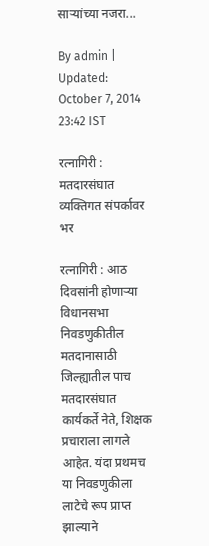साऱ्यांच्या नजरा...

By admin | Updated: October 7, 2014 23:42 IST

रत्नागिरी : मतदारसंघात व्यक्तिगत संपर्कावर भर

रत्नागिरी : आठ दिवसांनी होणाऱ्या विधानसभा निवडणुकीतील मतदानासाठी जिल्ह्यातील पाच मतदारसंघात कार्यकर्ते नेते, शिक्षक प्रचाराला लागले आहेत. यंदा प्रथमच या निवडणुकीला लाटेचे रूप प्राप्त झाल्याने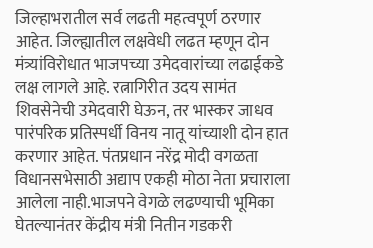जिल्हाभरातील सर्व लढती महत्वपूर्ण ठरणार आहेत. जिल्ह्यातील लक्षवेधी लढत म्हणून दोन मंत्र्यांविरोधात भाजपच्या उमेदवारांच्या लढाईकडे लक्ष लागले आहे. रत्नागिरीत उदय सामंत शिवसेनेची उमेदवारी घेऊन, तर भास्कर जाधव पारंपरिक प्रतिस्पर्धी विनय नातू यांच्याशी दोन हात करणार आहेत. पंतप्रधान नरेंद्र मोदी वगळता विधानसभेसाठी अद्याप एकही मोठा नेता प्रचाराला आलेला नाही.भाजपने वेगळे लढण्याची भूमिका घेतल्यानंतर केंद्रीय मंत्री नितीन गडकरी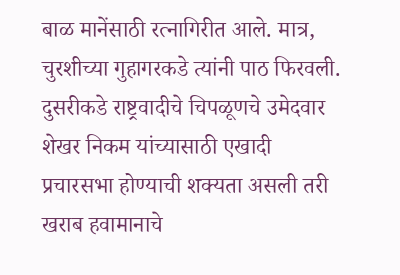बाळ मानेंसाठी रत्नागिरीत आले. मात्र, चुरशीच्या गुहागरकडे त्यांनी पाठ फिरवली. दुसरीकडे राष्ट्रवादीचे चिपळूणचे उमेदवार शेखर निकम यांच्यासाठी एखादी प्रचारसभा होण्याची शक्यता असली तरी खराब हवामानाचे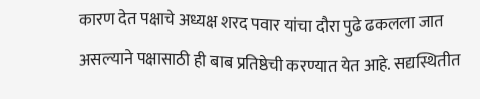कारण देत पक्षाचे अध्यक्ष शरद पवार यांचा दौरा पुढे ढकलला जात असल्याने पक्षासाठी ही बाब प्रतिष्ठेची करण्यात येत आहे. सद्यस्थितीत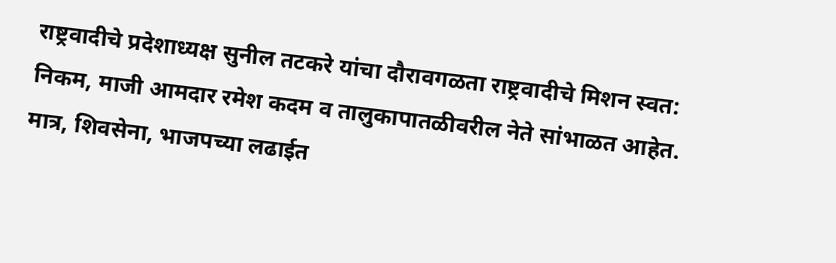राष्ट्रवादीचे प्रदेशाध्यक्ष सुनील तटकरे यांचा दौरावगळता राष्ट्रवादीचे मिशन स्वत: निकम, माजी आमदार रमेश कदम व तालुकापातळीवरील नेते सांभाळत आहेत. मात्र, शिवसेना, भाजपच्या लढाईत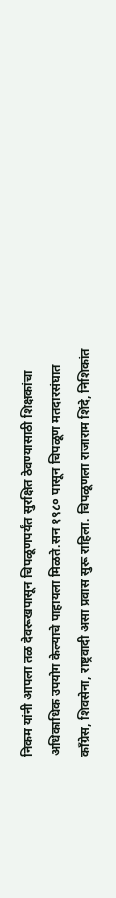निकम यांनी आपला तळ देवरूखपासून चिपळूणपर्यंत सुरक्षित ठेवण्यासाठी शिक्षकांचा अधिकाधिक उपयोग केल्याचे पाहायला मिळते.सन १९८० पासून चिपळूण मतदारसंघात काँग्रेस, शिवसेना, राष्ट्रवादी असा प्रवास सुरू राहिला. चिपळूणला राजाराम शिंदे, निशिकांत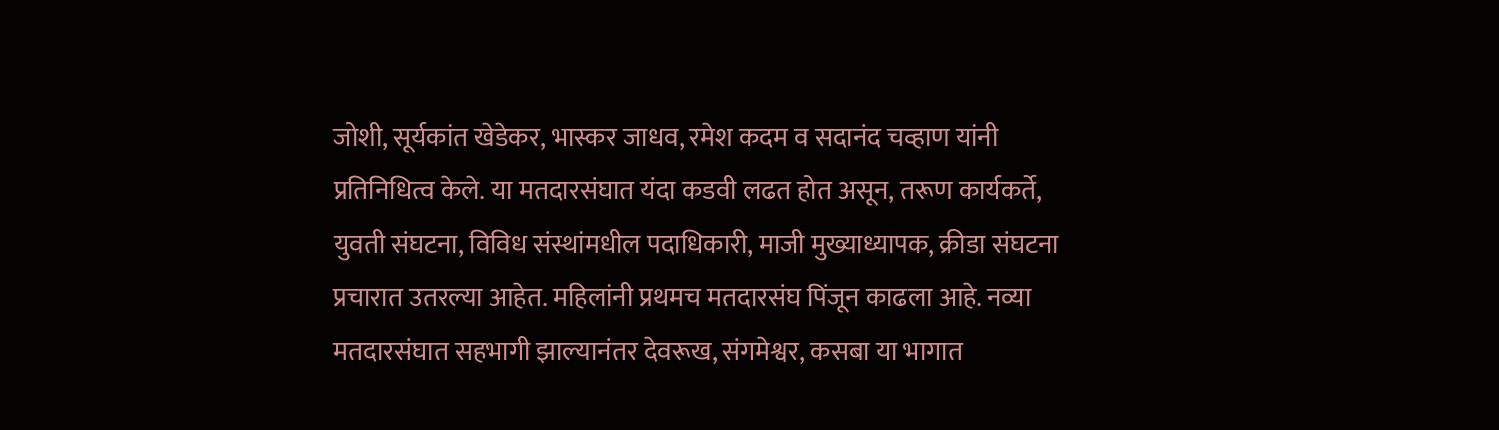जोशी, सूर्यकांत खेडेकर, भास्कर जाधव, रमेश कदम व सदानंद चव्हाण यांनी प्रतिनिधित्व केले. या मतदारसंघात यंदा कडवी लढत होत असून, तरूण कार्यकर्ते, युवती संघटना, विविध संस्थांमधील पदाधिकारी, माजी मुख्याध्यापक, क्रीडा संघटना प्रचारात उतरल्या आहेत. महिलांनी प्रथमच मतदारसंघ पिंजून काढला आहे. नव्या मतदारसंघात सहभागी झाल्यानंतर देवरूख, संगमेश्वर, कसबा या भागात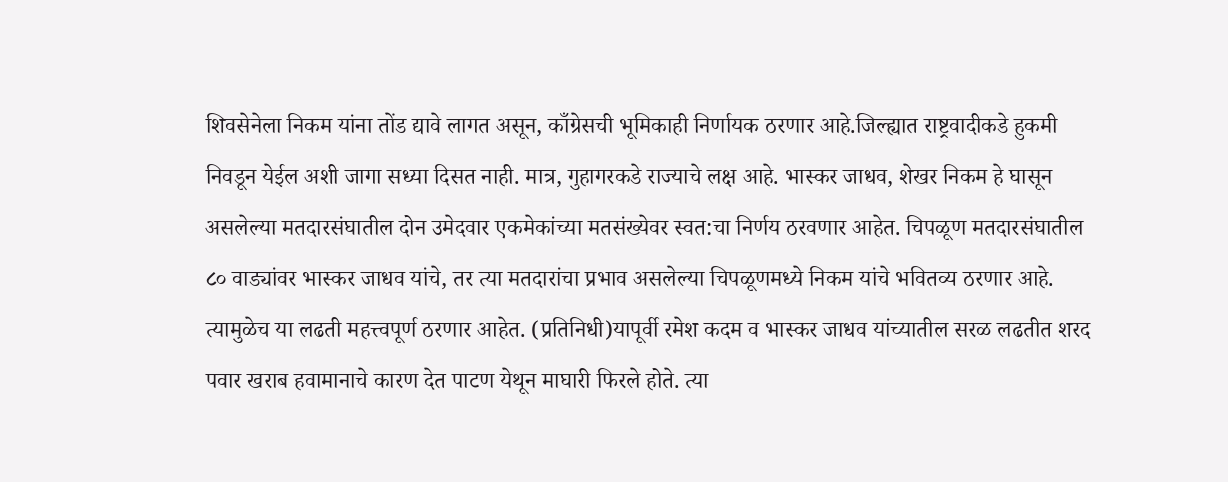शिवसेनेला निकम यांना तोंड द्यावे लागत असून, काँग्रेसची भूमिकाही निर्णायक ठरणार आहे.जिल्ह्यात राष्ट्रवादीकडे हुकमी निवडून येईल अशी जागा सध्या दिसत नाही. मात्र, गुहागरकडे राज्याचे लक्ष आहे. भास्कर जाधव, शेखर निकम हे घासून असलेल्या मतदारसंघातील दोन उमेदवार एकमेकांच्या मतसंख्येवर स्वत:चा निर्णय ठरवणार आहेत. चिपळूण मतदारसंघातील ८० वाड्यांवर भास्कर जाधव यांचे, तर त्या मतदारांचा प्रभाव असलेल्या चिपळूणमध्ये निकम यांचे भवितव्य ठरणार आहे. त्यामुळेच या लढती महत्त्वपूर्ण ठरणार आहेत. (प्रतिनिधी)यापूर्वी रमेश कदम व भास्कर जाधव यांच्यातील सरळ लढतीत शरद पवार खराब हवामानाचे कारण देत पाटण येथून माघारी फिरले होते. त्या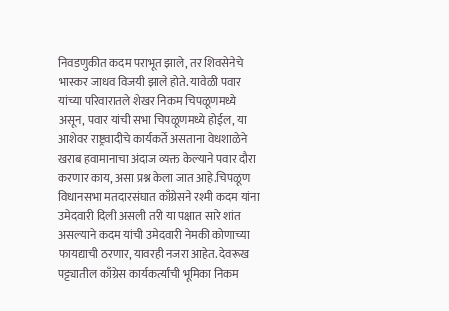निवडणुकीत कदम पराभूत झाले, तर शिवसेनेचे भास्कर जाधव विजयी झाले होते. यावेळी पवार यांच्या परिवारातले शेखर निकम चिपळूणमध्ये असून, पवार यांची सभा चिपळूणमध्ये होईल, या आशेवर राष्ट्रवादीचे कार्यकर्ते असताना वेधशाळेने खराब हवामानाचा अंदाज व्यक्त केल्याने पवार दौरा करणार काय, असा प्रश्न केला जात आहे.चिपळूण विधानसभा मतदारसंघात काँग्रेसने रश्मी कदम यांना उमेदवारी दिली असली तरी या पक्षात सारे शांत असल्याने कदम यांची उमेदवारी नेमकी कोणाच्या फायद्याची ठरणार, यावरही नजरा आहेत. देवरूख पट्ट्यातील काँग्रेस कार्यकर्त्यांची भूमिका निकम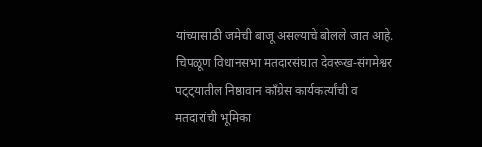यांच्यासाठी जमेची बाजू असल्याचे बोलले जात आहे. चिपळूण विधानसभा मतदारसंघात देवरूख-संगमेश्वर पट्ट्यातील निष्ठावान काँग्रेस कार्यकर्त्यांची व मतदारांची भूमिका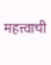महत्त्वाची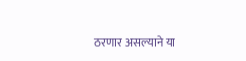ठरणार असल्याने या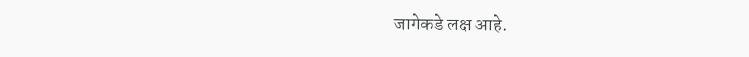जागेकडे लक्ष आहे.